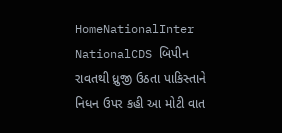HomeNationalInter NationalCDS બિપીન રાવતથી ધ્રુજી ઉઠતા પાકિસ્તાને નિધન ઉપર કહી આ મોટી વાત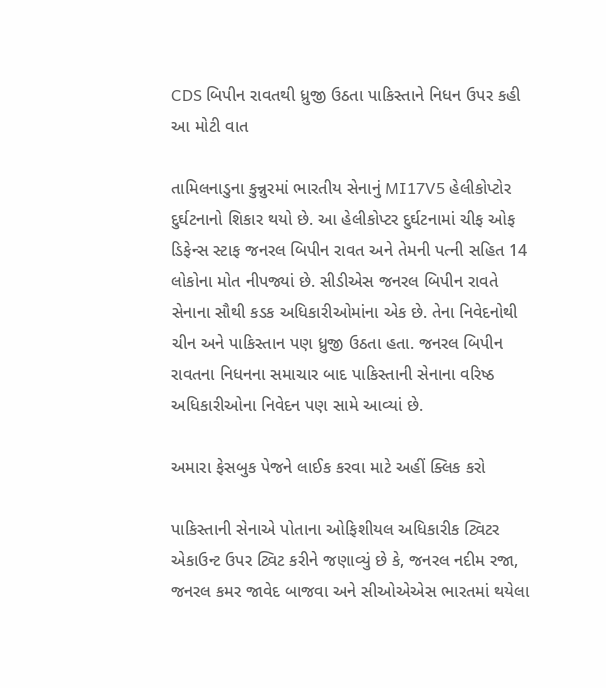CDS બિપીન રાવતથી ધ્રુજી ઉઠતા પાકિસ્તાને નિધન ઉપર કહી આ મોટી વાત

તામિલનાડુના કુન્નુરમાં ભારતીય સેનાનું MI17V5 હેલીકોપ્ટોર દુર્ઘટનાનો શિકાર થયો છે. આ હેલીકોપ્ટર દુર્ઘટનામાં ચીફ ઓફ ડિફેન્સ સ્ટાફ જનરલ બિપીન રાવત અને તેમની પત્ની સહિત 14 લોકોના મોત નીપજ્યાં છે. સીડીએસ જનરલ બિપીન રાવતે સેનાના સૌથી કડક અધિકારીઓમાંના એક છે. તેના નિવેદનોથી ચીન અને પાકિસ્તાન પણ ધ્રુજી ઉઠતા હતા. જનરલ બિપીન રાવતના નિધનના સમાચાર બાદ પાકિસ્તાની સેનાના વરિષ્ઠ અધિકારીઓના નિવેદન પણ સામે આવ્યાં છે.

અમારા ફેસબુક પેજને લાઈક કરવા માટે અહીં ક્લિક કરો

પાકિસ્તાની સેનાએ પોતાના ઓફિશીયલ અધિકારીક ટ્વિટર એકાઉન્ટ ઉપર ટ્વિટ કરીને જણાવ્યું છે કે, જનરલ નદીમ રજા, જનરલ કમર જાવેદ બાજવા અને સીઓએએસ ભારતમાં થયેલા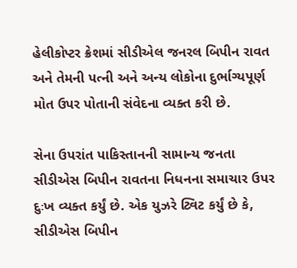હેલીકોપ્ટર ક્રેશમાં સીડીએલ જનરલ બિપીન રાવત અને તેમની પત્ની અને અન્ય લોકોના દુર્ભાગ્યપૂર્ણ મોત ઉપર પોતાની સંવેદના વ્યક્ત કરી છે.

સેના ઉપરાંત પાકિસ્તાનની સામાન્ય જનતા સીડીએસ બિપીન રાવતના નિધનના સમાચાર ઉપર દુઃખ વ્યક્ત કર્યું છે. એક યુઝરે ટ્વિટ કર્યું છે કે, સીડીએસ બિપીન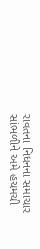રાવતના નિધનના સમાચાર સાંભળીને અમે હચમચી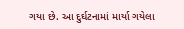ગયા છે. આ દુર્ઘટનામાં માર્યા ગયેલા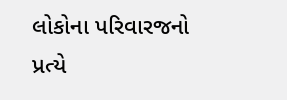લોકોના પરિવારજનો પ્રત્યે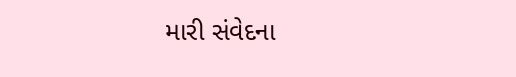મારી સંવેદના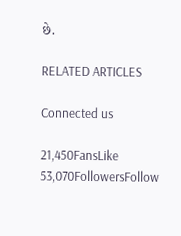છે.

RELATED ARTICLES

Connected us

21,450FansLike
53,070FollowersFollow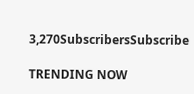3,270SubscribersSubscribe

TRENDING NOW